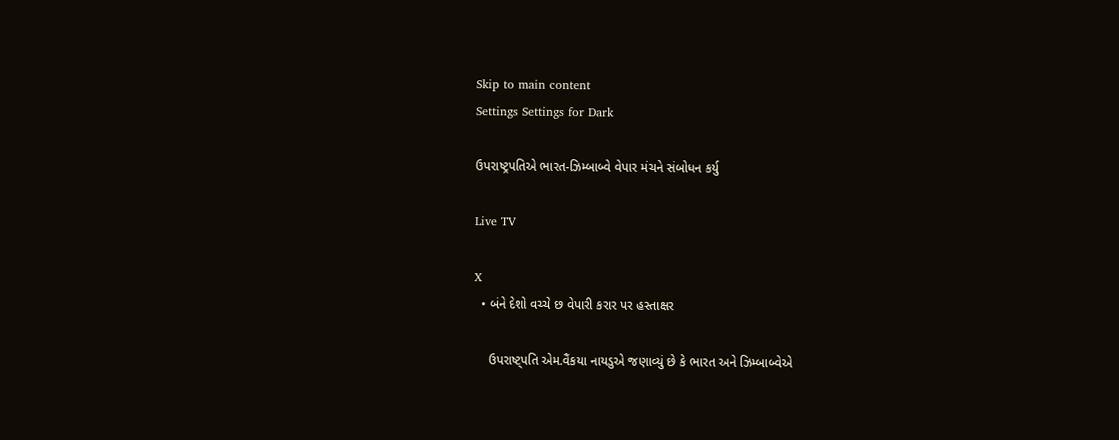Skip to main content
Settings Settings for Dark

ઉપરાષ્ટ્રપતિએ ભારત-ઝિમ્બાબ્વે વેપાર મંચને સંબોધન કર્યુ

Live TV

X
  • બંને દેશો વચ્ચે છ વેપારી કરાર પર હસ્તાક્ષર

    ઉપરાષ્ટ્પતિ એમ.વૈંકયા નાયડુએ જણાવ્યું છે કે ભારત અને ઝિમ્બાબ્વેએ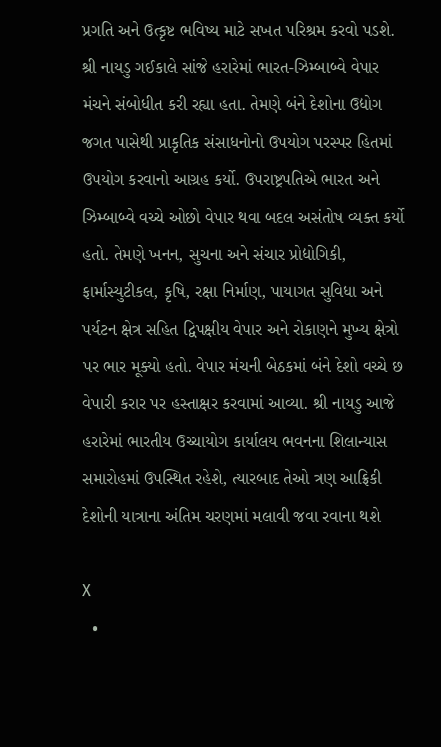પ્રગતિ અને ઉત્કૃષ્ટ ભવિષ્ય માટે સખત પરિશ્રમ કરવો પડશે. શ્રી નાયડુ ગઈકાલે સાંજે હરારેમાં ભારત-ઝિમ્બાબ્વે વેપાર મંચને સંબોધીત કરી રહ્યા હતા. તેમણે બંને દેશોના ઉદ્યોગ જગત પાસેથી પ્રાકૃતિક સંસાધનોનો ઉપયોગ પરસ્પર હિતમાં ઉપયોગ કરવાનો આગ્રહ કર્યો. ઉપરાષ્ટ્રપતિએ ભારત અને ઝિમ્બાબ્વે વચ્ચે ઓછો વેપાર થવા બદલ અસંતોષ વ્યક્ત કર્યો હતો. તેમણે ખનન, સુચના અને સંચાર પ્રોદ્યોગિકી, ફાર્માસ્યુટીકલ, કૃષિ, રક્ષા નિર્માણ, પાયાગત સુવિધા અને પર્યટન ક્ષેત્ર સહિત દ્વિપક્ષીય વેપાર અને રોકાણને મુખ્ય ક્ષેત્રો પર ભાર મૂક્યો હતો. વેપાર મંચની બેઠકમાં બંને દેશો વચ્ચે છ વેપારી કરાર પર હસ્તાક્ષર કરવામાં આવ્યા. શ્રી નાયડુ આજે હરારેમાં ભારતીય ઉચ્ચાયોગ કાર્યાલય ભવનના શિલાન્યાસ સમારોહમાં ઉપસ્થિત રહેશે, ત્યારબાદ તેઓ ત્રણ આફ્રિકી દેશોની યાત્રાના અંતિમ ચરણમાં મલાવી જવા રવાના થશે

X
  •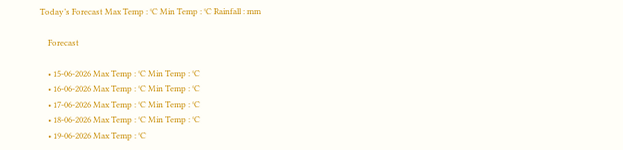Today’s Forecast Max Temp : °C Min Temp : °C Rainfall : mm

    Forecast

    • 15-06-2026 Max Temp : °C Min Temp : °C
    • 16-06-2026 Max Temp : °C Min Temp : °C
    • 17-06-2026 Max Temp : °C Min Temp : °C
    • 18-06-2026 Max Temp : °C Min Temp : °C
    • 19-06-2026 Max Temp : °C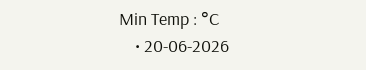Min Temp : °C
    • 20-06-2026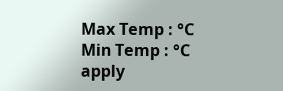Max Temp : °C Min Temp : °C
apply